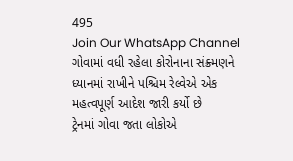495
Join Our WhatsApp Channel
ગોવામાં વધી રહેલા કોરોનાના સંક્ર્મણને ધ્યાનમાં રાખીને પશ્ચિમ રેલ્વેએ એક મહત્વપૂર્ણ આદેશ જારી કર્યો છે
ટ્રેનમાં ગોવા જતા લોકોએ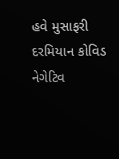હવે મુસાફરી દરમિયાન કોવિડ નેગેટિવ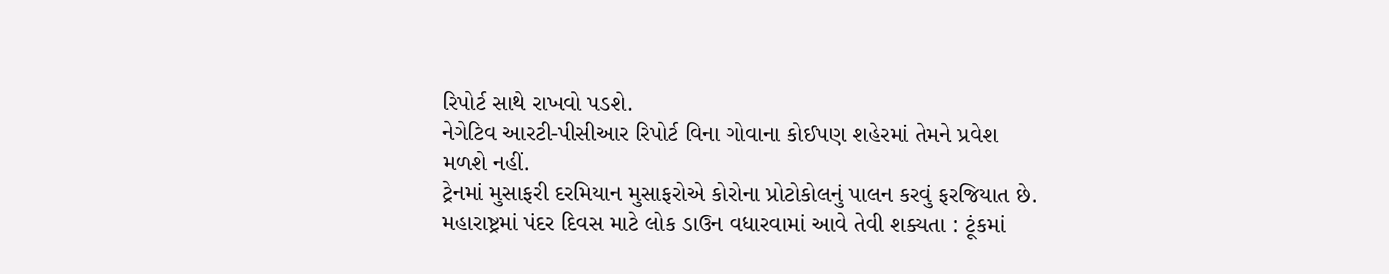રિપોર્ટ સાથે રાખવો પડશે.
નેગેટિવ આરટી-પીસીઆર રિપોર્ટ વિના ગોવાના કોઈપણ શહેરમાં તેમને પ્રવેશ મળશે નહીં.
ટ્રેનમાં મુસાફરી દરમિયાન મુસાફરોએ કોરોના પ્રોટોકોલનું પાલન કરવું ફરજિયાત છે.
મહારાષ્ટ્રમાં પંદર દિવસ માટે લોક ડાઉન વધારવામાં આવે તેવી શક્યતા : ટૂંકમાં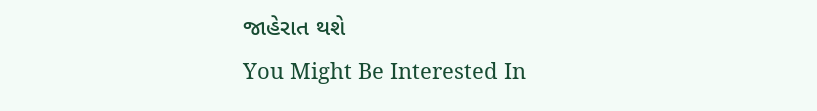જાહેરાત થશે
You Might Be Interested In